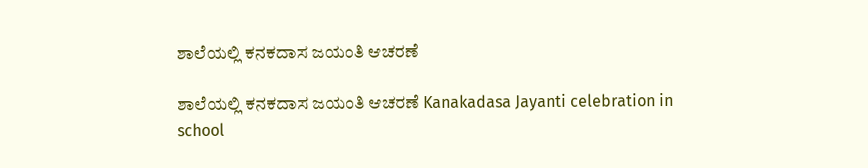ಶಾಲೆಯಲ್ಲಿ ಕನಕದಾಸ ಜಯಂತಿ ಆಚರಣೆ

ಶಾಲೆಯಲ್ಲಿ ಕನಕದಾಸ ಜಯಂತಿ ಆಚರಣೆ Kanakadasa Jayanti celebration in school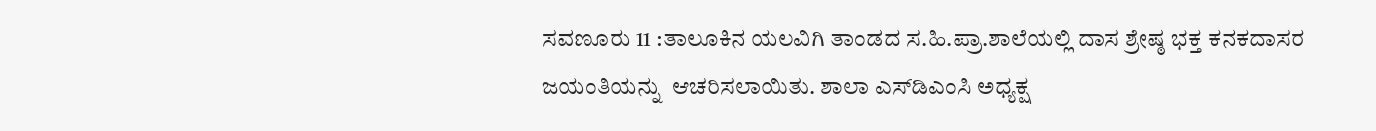ಸವಣೂರು 11 :ತಾಲೂಕಿನ ಯಲವಿಗಿ ತಾಂಡದ ಸ.ಹಿ.ಪ್ರಾ.ಶಾಲೆಯಲ್ಲಿ ದಾಸ ಶ್ರೇಷ್ಠ ಭಕ್ತ ಕನಕದಾಸರ ಜಯಂತಿಯನ್ನು  ಆಚರಿಸಲಾಯಿತು. ಶಾಲಾ ಎಸ್‌ಡಿಎಂಸಿ ಅಧ್ಯಕ್ಷ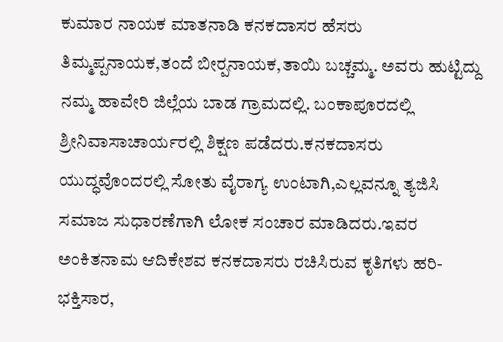ಕುಮಾರ ನಾಯಕ ಮಾತನಾಡಿ ಕನಕದಾಸರ ಹೆಸರು ತಿಮ್ಮಪ್ಪನಾಯಕ,ತಂದೆ ಬೀರ‍್ಪನಾಯಕ,ತಾಯಿ ಬಚ್ಚಮ್ಮ. ಅವರು ಹುಟ್ಟಿದ್ದು ನಮ್ಮ ಹಾವೇರಿ ಜಿಲ್ಲೆಯ ಬಾಡ ಗ್ರಾಮದಲ್ಲಿ. ಬಂಕಾಪೂರದಲ್ಲಿ ಶ್ರೀನಿವಾಸಾಚಾರ್ಯರಲ್ಲಿ ಶಿಕ್ಷಣ ಪಡೆದರು.ಕನಕದಾಸರು ಯುದ್ಧವೊಂದರಲ್ಲಿ ಸೋತು ವೈರಾಗ್ಯ ಉಂಟಾಗಿ,ಎಲ್ಲವನ್ನೂ ತ್ಯಜಿಸಿ ಸಮಾಜ ಸುಧಾರಣೆಗಾಗಿ ಲೋಕ ಸಂಚಾರ ಮಾಡಿದರು.ಇವರ ಅಂಕಿತನಾಮ ಆದಿಕೇಶವ ಕನಕದಾಸರು ರಚಿಸಿರುವ ಕೃತಿಗಳು ಹರಿ-ಭಕ್ತಿಸಾರ,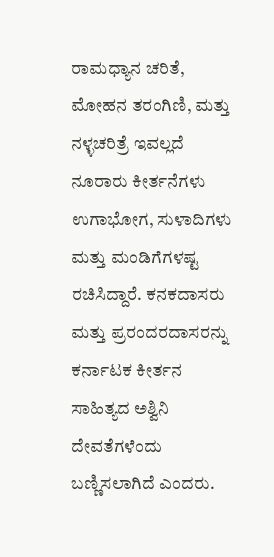ರಾಮಧ್ಯಾನ ಚರಿತೆ, ಮೋಹನ ತರಂಗಿಣಿ, ಮತ್ತು ನಳ್ಳಚರಿತ್ರೆ ಇವಲ್ಲದೆ ನೂರಾರು ಕೀರ್ತನೆಗಳು ಉಗಾಭೋಗ, ಸುಳಾದಿಗಳು ಮತ್ತು ಮಂಡಿಗೆಗಳಷ್ಟ ರಚಿಸಿದ್ದಾರೆ. ಕನಕದಾಸರು ಮತ್ತು ಪ್ರರಂದರದಾಸರನ್ನು ಕರ್ನಾಟಕ ಕೀರ್ತನ ಸಾಹಿತ್ಯದ ಅಶ್ವಿನಿ ದೇವತೆಗಳೆಂದು ಬಣ್ಣಿಸಲಾಗಿದೆ ಎಂದರು.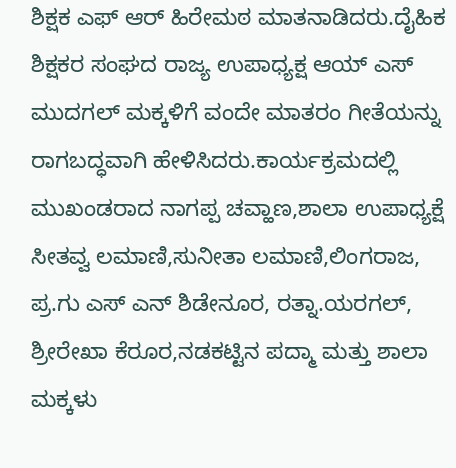ಶಿಕ್ಷಕ ಎಫ್ ಆರ್ ಹಿರೇಮಠ ಮಾತನಾಡಿದರು.ದೈಹಿಕ ಶಿಕ್ಷಕರ ಸಂಘದ ರಾಜ್ಯ ಉಪಾಧ್ಯಕ್ಷ ಆಯ್ ಎಸ್ ಮುದಗಲ್ ಮಕ್ಕಳಿಗೆ ವಂದೇ ಮಾತರಂ ಗೀತೆಯನ್ನು ರಾಗಬದ್ಧವಾಗಿ ಹೇಳಿಸಿದರು.ಕಾರ್ಯಕ್ರಮದಲ್ಲಿ ಮುಖಂಡರಾದ ನಾಗಪ್ಪ ಚವ್ಹಾಣ,ಶಾಲಾ ಉಪಾಧ್ಯಕ್ಷೆ ಸೀತವ್ವ ಲಮಾಣಿ,ಸುನೀತಾ ಲಮಾಣಿ,ಲಿಂಗರಾಜ, ಪ್ರ.ಗು ಎಸ್ ಎನ್ ಶಿಡೇನೂರ, ರತ್ನಾ.ಯರಗಲ್, ಶ್ರೀರೇಖಾ ಕೆರೂರ,ನಡಕಟ್ಟಿನ ಪದ್ಮಾ ಮತ್ತು ಶಾಲಾ ಮಕ್ಕಳು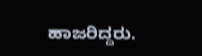ಹಾಜರಿದ್ದರು.